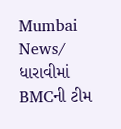Mumbai News/ ધારાવીમાં BMCની ટીમ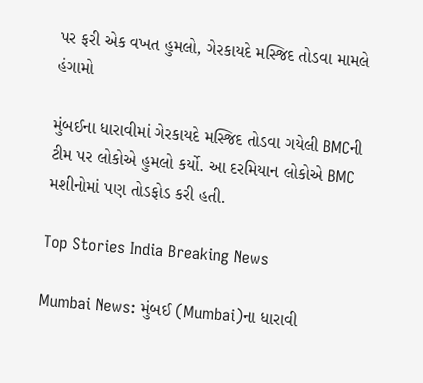પર ફરી એક વખત હુમલો, ગેરકાયદે મસ્જિદ તોડવા મામલે હંગામો

મુંબઈના ધારાવીમાં ગેરકાયદે મસ્જિદ તોડવા ગયેલી BMCની ટીમ પર લોકોએ હુમલો કર્યો. આ દરમિયાન લોકોએ BMC મશીનોમાં પણ તોડફોડ કરી હતી.

Top Stories India Breaking News

Mumbai News: મુંબઈ (Mumbai)ના ધારાવી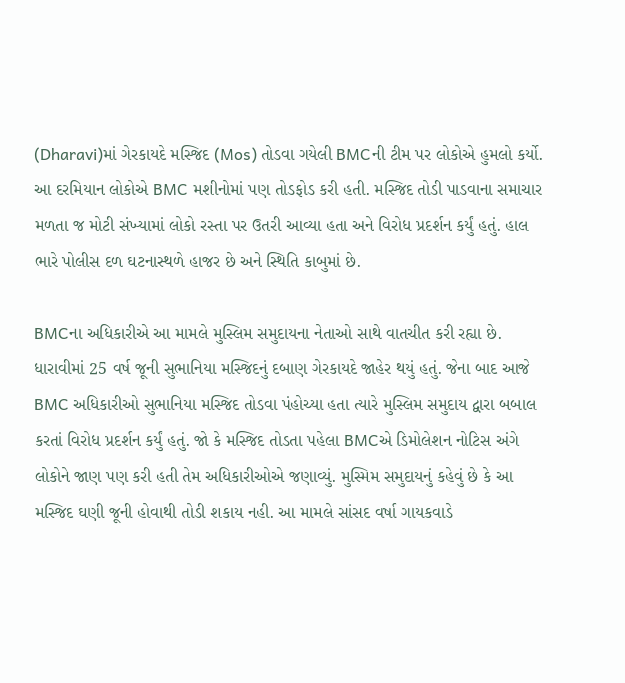(Dharavi)માં ગેરકાયદે મસ્જિદ (Mos) તોડવા ગયેલી BMCની ટીમ પર લોકોએ હુમલો કર્યો. આ દરમિયાન લોકોએ BMC મશીનોમાં પણ તોડફોડ કરી હતી. મસ્જિદ તોડી પાડવાના સમાચાર મળતા જ મોટી સંખ્યામાં લોકો રસ્તા પર ઉતરી આવ્યા હતા અને વિરોધ પ્રદર્શન કર્યું હતું. હાલ ભારે પોલીસ દળ ઘટનાસ્થળે હાજર છે અને સ્થિતિ કાબુમાં છે.

BMCના અધિકારીએ આ મામલે મુસ્લિમ સમુદાયના નેતાઓ સાથે વાતચીત કરી રહ્યા છે. ધારાવીમાં 25 વર્ષ જૂની સુભાનિયા મસ્જિદનું દબાણ ગેરકાયદે જાહેર થયું હતું. જેના બાદ આજે BMC અધિકારીઓ સુભાનિયા મસ્જિદ તોડવા પંહોચ્યા હતા ત્યારે મુસ્લિમ સમુદાય દ્વારા બબાલ કરતાં વિરોધ પ્રદર્શન કર્યું હતું. જો કે મસ્જિદ તોડતા પહેલા BMCએ ડિમોલેશન નોટિસ અંગે લોકોને જાણ પણ કરી હતી તેમ અધિકારીઓએ જણાવ્યું. મુસ્મિમ સમુદાયનું કહેવું છે કે આ મસ્જિદ ઘણી જૂની હોવાથી તોડી શકાય નહી. આ મામલે સાંસદ વર્ષા ગાયકવાડે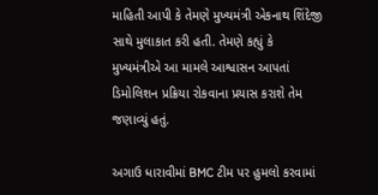માહિતી આપી કે તેમણે મુખ્યમંત્રી એકનાથ શિંદેજી સાથે મુલાકાત કરી હતી. તેમણે કહ્યું કે મુખ્યમંત્રીએ આ મામલે આશ્વાસન આપતાં ડિમોલિશન પ્રક્રિયા રોકવાના પ્રયાસ કરાશે તેમ જણાવ્યું હતું.

અગાઉ ધારાવીમાં BMC ટીમ પર હુમલો કરવામાં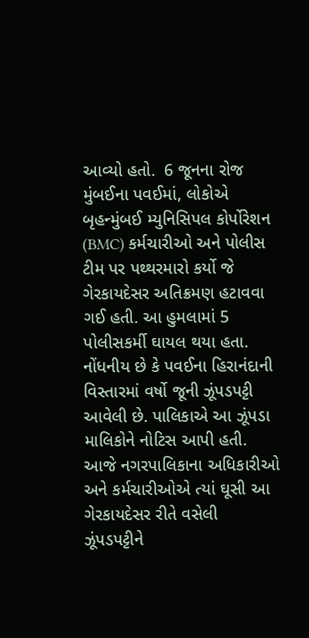આવ્યો હતો.  6 જૂનના રોજ મુંબઈના પવઈમાં, લોકોએ બૃહન્મુંબઈ મ્યુનિસિપલ કોર્પોરેશન (BMC) કર્મચારીઓ અને પોલીસ ટીમ પર પથ્થરમારો કર્યો જે ગેરકાયદેસર અતિક્રમણ હટાવવા ગઈ હતી. આ હુમલામાં 5 પોલીસકર્મી ઘાયલ થયા હતા. નોંધનીય છે કે પવઈના હિરાનંદાની વિસ્તારમાં વર્ષો જૂની ઝૂંપડપટ્ટી આવેલી છે. પાલિકાએ આ ઝૂંપડા માલિકોને નોટિસ આપી હતી. આજે નગરપાલિકાના અધિકારીઓ અને કર્મચારીઓએ ત્યાં ઘૂસી આ ગેરકાયદેસર રીતે વસેલી ઝૂંપડપટ્ટીને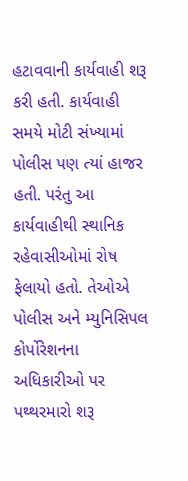હટાવવાની કાર્યવાહી શરૂ કરી હતી. કાર્યવાહી સમયે મોટી સંખ્યામાં પોલીસ પણ ત્યાં હાજર હતી. પરંતુ આ કાર્યવાહીથી સ્થાનિક રહેવાસીઓમાં રોષ ફેલાયો હતો. તેઓએ પોલીસ અને મ્યુનિસિપલ કોર્પોરેશનના અધિકારીઓ પર પથ્થરમારો શરૂ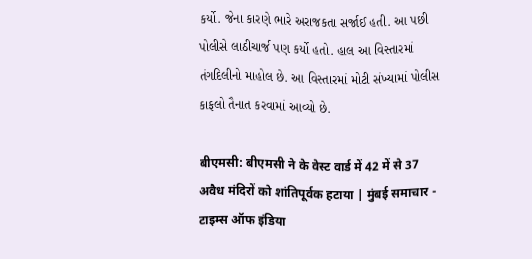કર્યો. જેના કારણે ભારે અરાજકતા સર્જાઈ હતી. આ પછી પોલીસે લાઠીચાર્જ પણ કર્યો હતો. હાલ આ વિસ્તારમાં તંગદિલીનો માહોલ છે. આ વિસ્તારમાં મોટી સંખ્યામાં પોલીસ કાફલો તૈનાત કરવામાં આવ્યો છે.

बीएमसी: बीएमसी ने के वेस्ट वार्ड में 42 में से 37 अवैध मंदिरों को शांतिपूर्वक हटाया | मुंबई समाचार - टाइम्स ऑफ इंडिया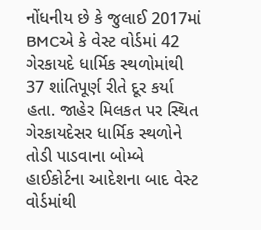નોંધનીય છે કે જુલાઈ 2017માં BMCએ કે વેસ્ટ વોર્ડમાં 42 ગેરકાયદે ધાર્મિક સ્થળોમાંથી 37 શાંતિપૂર્ણ રીતે દૂર કર્યા હતા. જાહેર મિલકત પર સ્થિત ગેરકાયદેસર ધાર્મિક સ્થળોને તોડી પાડવાના બોમ્બે હાઈકોર્ટના આદેશના બાદ વેસ્ટ વોર્ડમાંથી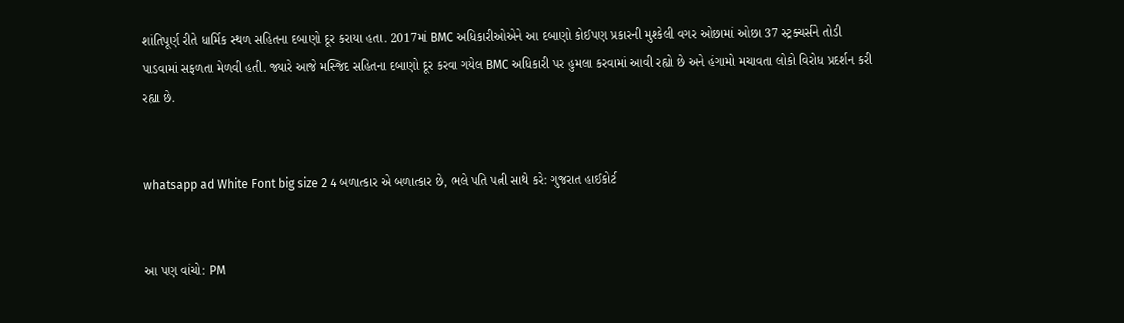શાંતિપૂર્ણ રીતે ધાર્મિક સ્થળ સહિતના દબાણો દૂર કરાયા હતા. 2017માં BMC અધિકારીઓએને આ દબાણો કોઈપણ પ્રકારની મુશ્કેલી વગર ઓછામાં ઓછા 37 સ્ટ્રક્ચર્સને તોડી પાડવામાં સફળતા મેળવી હતી. જ્યારે આજે મસ્જિદ સહિતના દબાણો દૂર કરવા ગયેલ BMC અધિકારી પર હુમલા કરવામાં આવી રહ્યો છે અને હંગામો મચાવતા લોકો વિરોધ પ્રદર્શન કરી રહ્યા છે.


whatsapp ad White Font big size 2 4 બળાત્કાર એ બળાત્કાર છે, ભલે પતિ પત્ની સાથે કરે: ગુજરાત હાઈકોર્ટ


આ પણ વાંચો: PM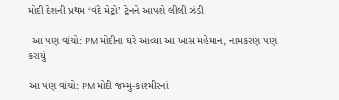મોદી દેશની પ્રથમ ‘વંદે મેટ્રો’ ટ્રેનને આપશે લીલી ઝંડી

 આ પણ વાંચો: PM મોદીના ઘરે આવ્યા આ ખાસ મહેમાન, નામકરણ પણ કરાયું

આ પણ વાંચો: PM મોદી જમ્મુ-કાશ્મીરનાં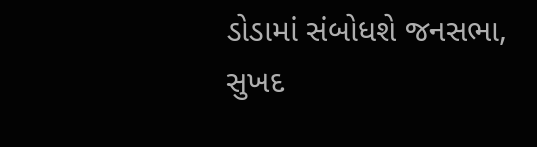ડોડામાં સંબોધશે જનસભા, સુખદ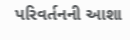પરિવર્તનની આશા